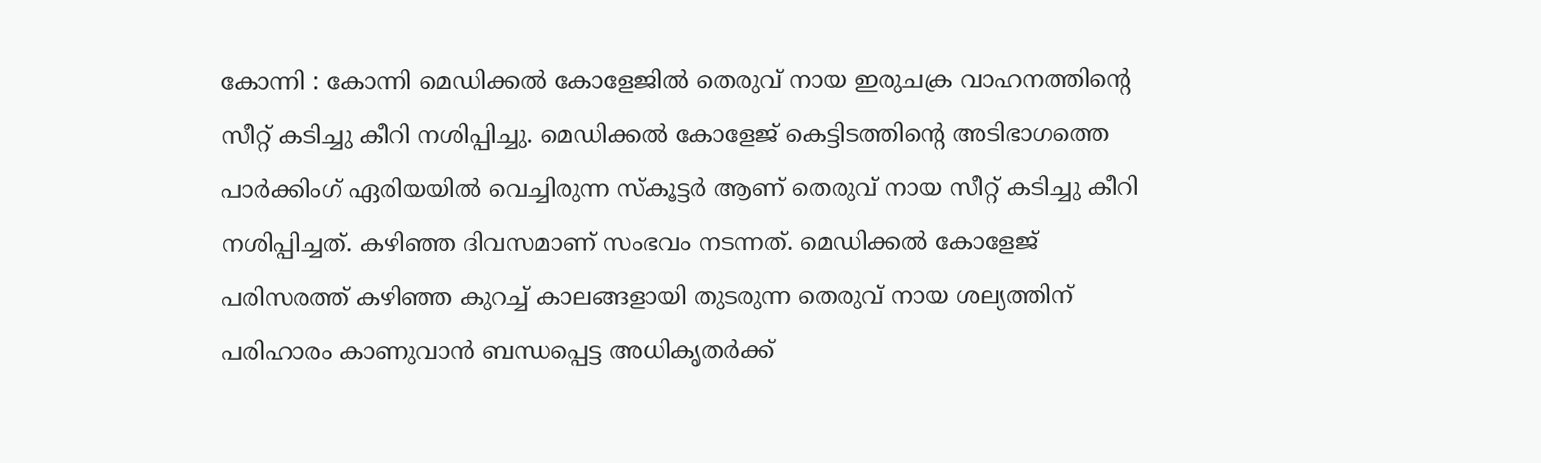കോന്നി : കോന്നി മെഡിക്കൽ കോളേജിൽ തെരുവ് നായ ഇരുചക്ര വാഹനത്തിന്റെ സീറ്റ് കടിച്ചു കീറി നശിപ്പിച്ചു. മെഡിക്കൽ കോളേജ് കെട്ടിടത്തിന്റെ അടിഭാഗത്തെ പാർക്കിംഗ് ഏരിയയിൽ വെച്ചിരുന്ന സ്കൂട്ടർ ആണ് തെരുവ് നായ സീറ്റ് കടിച്ചു കീറി നശിപ്പിച്ചത്. കഴിഞ്ഞ ദിവസമാണ് സംഭവം നടന്നത്. മെഡിക്കൽ കോളേജ് പരിസരത്ത് കഴിഞ്ഞ കുറച്ച് കാലങ്ങളായി തുടരുന്ന തെരുവ് നായ ശല്യത്തിന് പരിഹാരം കാണുവാൻ ബന്ധപ്പെട്ട അധികൃതർക്ക്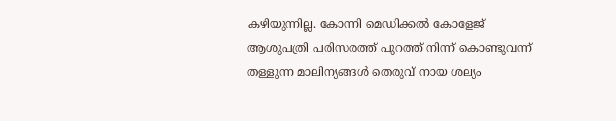കഴിയുന്നില്ല. കോന്നി മെഡിക്കൽ കോളേജ് ആശുപത്രി പരിസരത്ത് പുറത്ത് നിന്ന് കൊണ്ടുവന്ന് തള്ളുന്ന മാലിന്യങ്ങൾ തെരുവ് നായ ശല്യം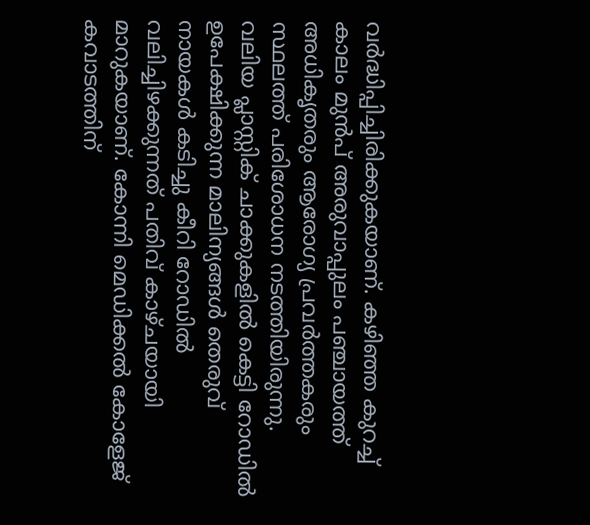വർദ്ധിപ്പിച്ചിരിക്കുകയാണ്. കഴിഞ്ഞ കുറച്ച് കാലം മുൻപ് അരുവാപ്പുലം പഞ്ചായത്ത് അധികൃതരും ആരോഗ്യ പ്രവർത്തകരും സ്ഥലത്ത് പരിശോധന നടത്തിയിരുന്നു.
വലിയ പ്ലാസ്റ്റിക് ചാക്കുകളിൽ കെട്ടി റോഡിൽ ഉപേക്ഷിക്കുന്ന മാലിന്യങ്ങൾ തെരുവ് നായകൾ കടിച്ചു കീറി റോഡിൽ വലിച്ചിഴക്കുന്നത് പതിവ് കാഴ്ചയായി മാറുകയാണ്. കോന്നി മെഡിക്കൽ കോളേജ് കവാടത്തിന്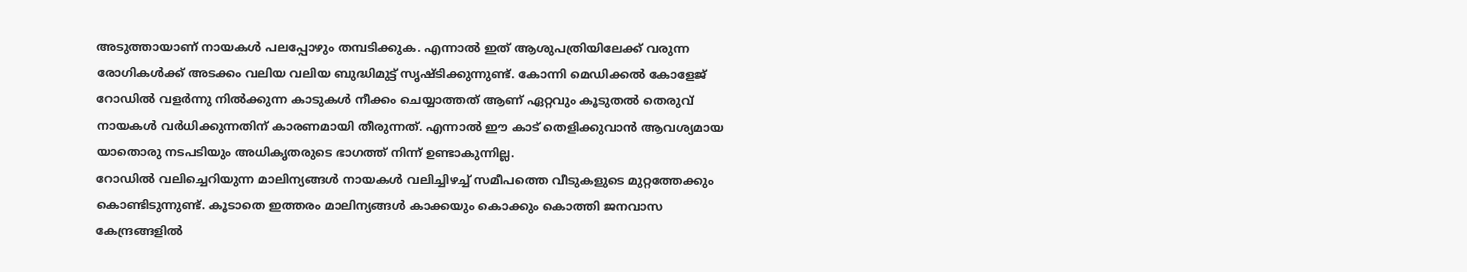അടുത്തായാണ് നായകൾ പലപ്പോഴും തമ്പടിക്കുക. എന്നാൽ ഇത് ആശുപത്രിയിലേക്ക് വരുന്ന രോഗികൾക്ക് അടക്കം വലിയ വലിയ ബുദ്ധിമുട്ട് സൃഷ്ടിക്കുന്നുണ്ട്. കോന്നി മെഡിക്കൽ കോളേജ് റോഡിൽ വളർന്നു നിൽക്കുന്ന കാടുകൾ നീക്കം ചെയ്യാത്തത് ആണ് ഏറ്റവും കൂടുതൽ തെരുവ് നായകൾ വർധിക്കുന്നതിന് കാരണമായി തീരുന്നത്. എന്നാൽ ഈ കാട് തെളിക്കുവാൻ ആവശ്യമായ യാതൊരു നടപടിയും അധികൃതരുടെ ഭാഗത്ത് നിന്ന് ഉണ്ടാകുന്നില്ല.
റോഡിൽ വലിച്ചെറിയുന്ന മാലിന്യങ്ങൾ നായകൾ വലിച്ചിഴച്ച് സമീപത്തെ വീടുകളുടെ മുറ്റത്തേക്കും കൊണ്ടിടുന്നുണ്ട്. കൂടാതെ ഇത്തരം മാലിന്യങ്ങൾ കാക്കയും കൊക്കും കൊത്തി ജനവാസ കേന്ദ്രങ്ങളിൽ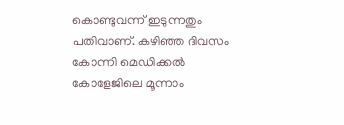കൊണ്ടുവന്ന് ഇടുന്നതും പതിവാണ്. കഴിഞ്ഞ ദിവസം കോന്നി മെഡിക്കൽ കോളേജിലെ മൂന്നാം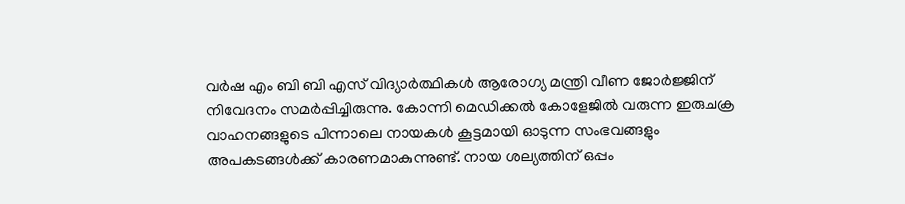വർഷ എം ബി ബി എസ് വിദ്യാർത്ഥികൾ ആരോഗ്യ മന്ത്രി വീണ ജോർജ്ജിന് നിവേദനം സമർപ്പിച്ചിരുന്നു. കോന്നി മെഡിക്കൽ കോളേജിൽ വരുന്ന ഇരുചക്ര വാഹനങ്ങളുടെ പിന്നാലെ നായകൾ കൂട്ടമായി ഓടുന്ന സംഭവങ്ങളും അപകടങ്ങൾക്ക് കാരണമാകുന്നുണ്ട്. നായ ശല്യത്തിന് ഒപ്പം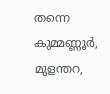തന്നെ കുമ്മണ്ണൂർ, മുളന്തറ,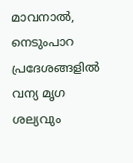മാവനാൽ, നെടുംപാറ പ്രദേശങ്ങളിൽ വന്യ മൃഗ ശല്യവും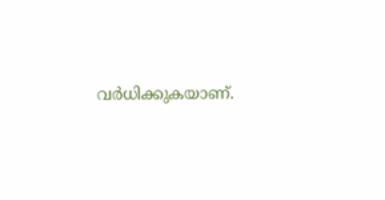വർധിക്കുകയാണ്.